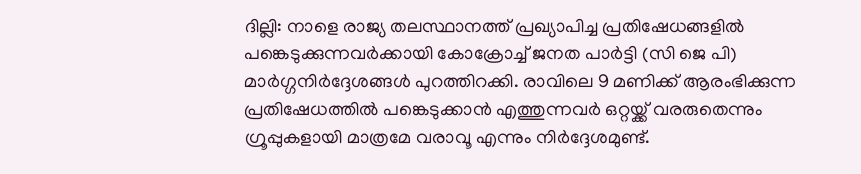ദില്ലി: നാളെ രാജ്യ തലസ്ഥാനത്ത് പ്രഖ്യാപിച്ച പ്രതിഷേധങ്ങളിൽ പങ്കെടുക്കുന്നവർക്കായി കോക്രോച്ച് ജനത പാർട്ടി (സി ജെ പി) മാർഗ്ഗനിർദ്ദേശങ്ങൾ പുറത്തിറക്കി. രാവിലെ 9 മണിക്ക് ആരംഭിക്കുന്ന പ്രതിഷേധത്തിൽ പങ്കെടുക്കാൻ എത്തുന്നവർ ഒറ്റയ്ക്ക് വരരുതെന്നും ഗ്രൂപ്പുകളായി മാത്രമേ വരാവൂ എന്നും നിർദ്ദേശമുണ്ട്.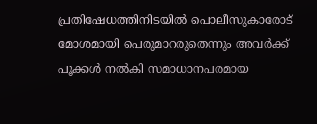പ്രതിഷേധത്തിനിടയിൽ പൊലീസുകാരോട് മോശമായി പെരുമാറരുതെന്നും അവർക്ക് പൂക്കൾ നൽകി സമാധാനപരമായ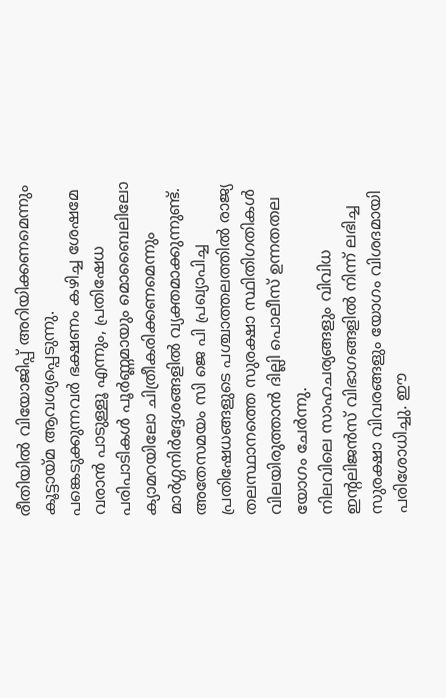രീതിയിൽ വിയോജിപ്പ് അറിയിക്കണമെന്നും കൂട്ടായ്മ ആവശ്യപ്പെടുന്നു.
പങ്കെടുക്കുന്നവർ ഭക്ഷണം കഴിച്ച ശേഷമേ വരാൻ പാടുള്ളൂ എന്നും, പ്രതിഷേധ പരിപാടികൾ പൂർണ്ണമായും മൊബൈലിലോ ക്യാമറയിലോ ചിത്രീകരിക്കണമെന്നും മാർഗ്ഗനിർദ്ദേശങ്ങളിൽ വ്യക്തമാക്കുന്നുണ്ട്. അതേസമയം സി ജെ പി പ്രഖ്യാപിച്ച പ്രതിഷേധങ്ങളുടെ പശ്ചാത്തലത്തിൽ രാജ്യ തലസ്ഥാനത്തെ സുരക്ഷാ സ്ഥിതിഗതികൾ വിലയിരുത്താൻ ദില്ലി പൊലീസ് ഉന്നതതല യോഗം ചേർന്നു.
നിലവിലെ സാഹചര്യങ്ങളും വിവിധ ഇന്റലിജൻസ് വിഭാഗങ്ങളിൽ നിന്ന് ലഭിച്ച സുരക്ഷാ വിവരങ്ങളും യോഗം വിശദമായി പരിശോധിച്ചു. ഈ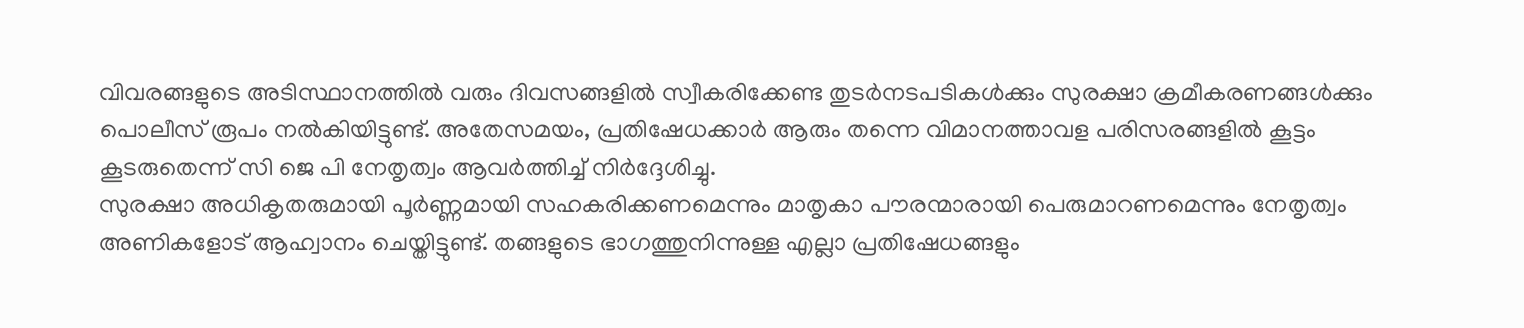വിവരങ്ങളുടെ അടിസ്ഥാനത്തിൽ വരും ദിവസങ്ങളിൽ സ്വീകരിക്കേണ്ട തുടർനടപടികൾക്കും സുരക്ഷാ ക്രമീകരണങ്ങൾക്കും പൊലീസ് രൂപം നൽകിയിട്ടുണ്ട്. അതേസമയം, പ്രതിഷേധക്കാർ ആരും തന്നെ വിമാനത്താവള പരിസരങ്ങളിൽ കൂട്ടം കൂടരുതെന്ന് സി ജെ പി നേതൃത്വം ആവർത്തിച്ച് നിർദ്ദേശിച്ചു.
സുരക്ഷാ അധികൃതരുമായി പൂർണ്ണമായി സഹകരിക്കണമെന്നും മാതൃകാ പൗരന്മാരായി പെരുമാറണമെന്നും നേതൃത്വം അണികളോട് ആഹ്വാനം ചെയ്തിട്ടുണ്ട്. തങ്ങളുടെ ഭാഗത്തുനിന്നുള്ള എല്ലാ പ്രതിഷേധങ്ങളും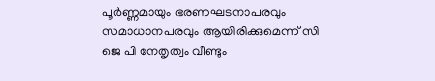പൂർണ്ണമായും ഭരണഘടനാപരവും സമാധാനപരവും ആയിരിക്കുമെന്ന് സി ജെ പി നേതൃത്വം വീണ്ടും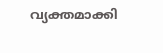വ്യക്തമാക്കി